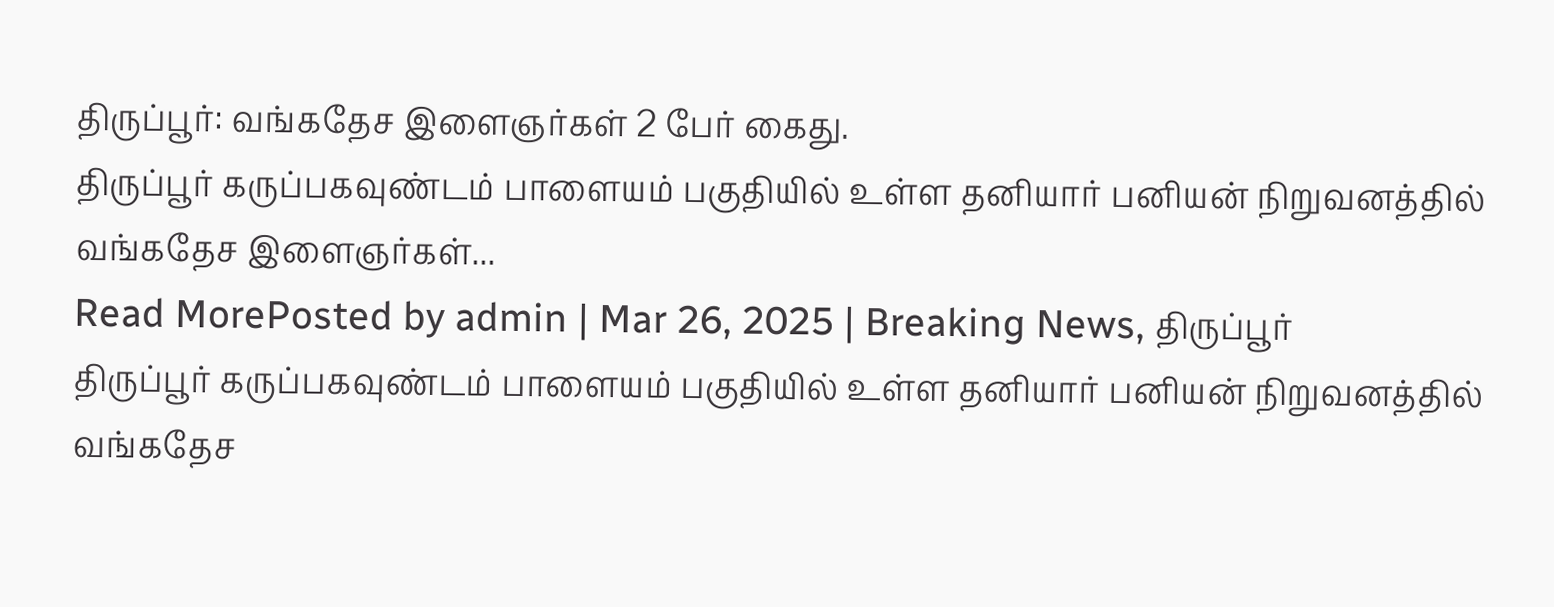திருப்பூர்: வங்கதேச இளைஞர்கள் 2 பேர் கைது.
திருப்பூர் கருப்பகவுண்டம் பாளையம் பகுதியில் உள்ள தனியார் பனியன் நிறுவனத்தில் வங்கதேச இளைஞர்கள்...
Read MorePosted by admin | Mar 26, 2025 | Breaking News, திருப்பூர்
திருப்பூர் கருப்பகவுண்டம் பாளையம் பகுதியில் உள்ள தனியார் பனியன் நிறுவனத்தில் வங்கதேச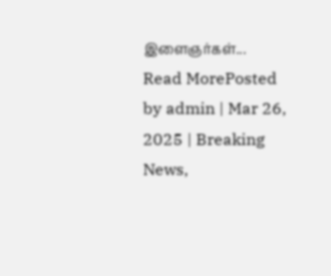இளைஞர்கள்...
Read MorePosted by admin | Mar 26, 2025 | Breaking News,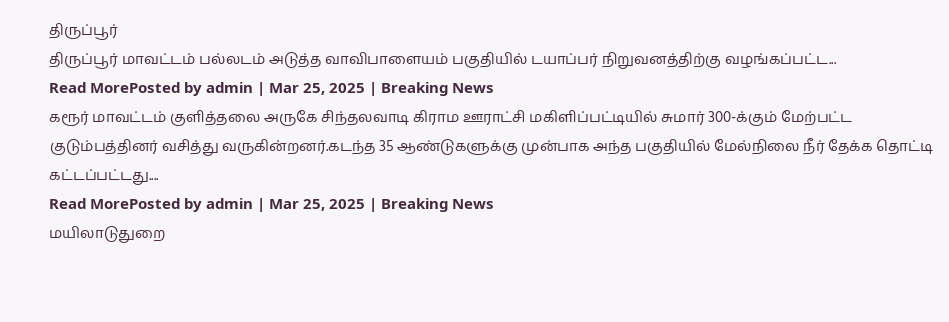திருப்பூர்
திருப்பூர் மாவட்டம் பல்லடம் அடுத்த வாவிபாளையம் பகுதியில் டயாப்பர் நிறுவனத்திற்கு வழங்கப்பட்ட...
Read MorePosted by admin | Mar 25, 2025 | Breaking News
கரூர் மாவட்டம் குளித்தலை அருகே சிந்தலவாடி கிராம ஊராட்சி மகிளிப்பட்டியில் சுமார் 300-க்கும் மேற்பட்ட குடும்பத்தினர் வசித்து வருகின்றனர்.கடந்த 35 ஆண்டுகளுக்கு முன்பாக அந்த பகுதியில் மேல்நிலை நீர் தேக்க தொட்டி கட்டப்பட்டது....
Read MorePosted by admin | Mar 25, 2025 | Breaking News
மயிலாடுதுறை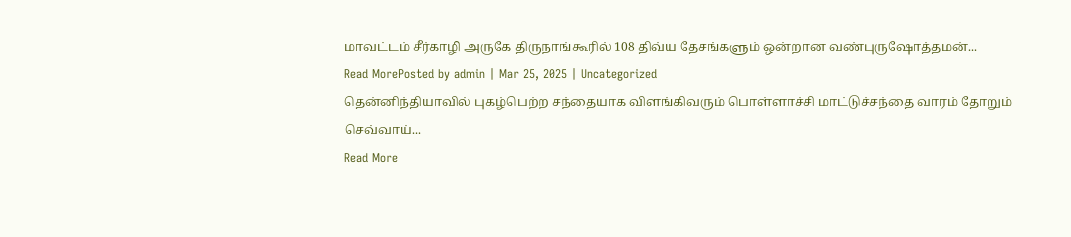மாவட்டம் சீர்காழி அருகே திருநாங்கூரில் 108 திவ்ய தேசங்களும் ஒன்றான வண்புருஷோத்தமன்...
Read MorePosted by admin | Mar 25, 2025 | Uncategorized
தென்னிந்தியாவில் புகழ்பெற்ற சந்தையாக விளங்கிவரும் பொள்ளாச்சி மாட்டுச்சந்தை வாரம் தோறும் செவ்வாய்...
Read More